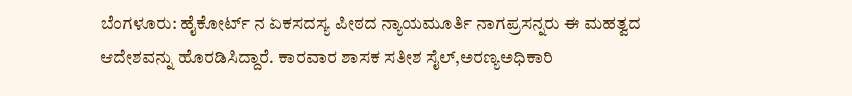ಬೆಂಗಳೂರು: ಹೈಕೋರ್ಟ್ ನ ಏಕಸದಸ್ಯ ಪೀಠದ ನ್ಯಾಯಮೂರ್ತಿ ನಾಗಪ್ರಸನ್ನರು ಈ ಮಹತ್ವದ ಆದೇಶವನ್ನು ಹೊರಡಿಸಿದ್ದಾರೆ. ಕಾರವಾರ ಶಾಸಕ ಸತೀಶ ಸೈಲ್,ಅರಣ್ಯಅಧಿಕಾರಿ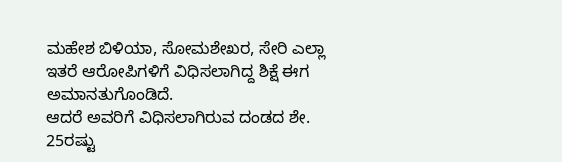ಮಹೇಶ ಬಿಳಿಯಾ, ಸೋಮಶೇಖರ, ಸೇರಿ ಎಲ್ಲಾ ಇತರೆ ಆರೋಪಿಗಳಿಗೆ ವಿಧಿಸಲಾಗಿದ್ದ ಶಿಕ್ಷೆ ಈಗ ಅಮಾನತುಗೊಂಡಿದೆ.
ಆದರೆ ಅವರಿಗೆ ವಿಧಿಸಲಾಗಿರುವ ದಂಡದ ಶೇ. 25ರಷ್ಟು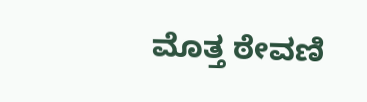ಮೊತ್ತ ಠೇವಣಿ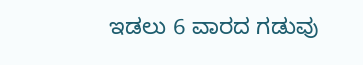ಇಡಲು 6 ವಾರದ ಗಡುವು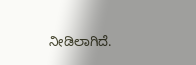ನೀಡಿಲಾಗಿದೆ.